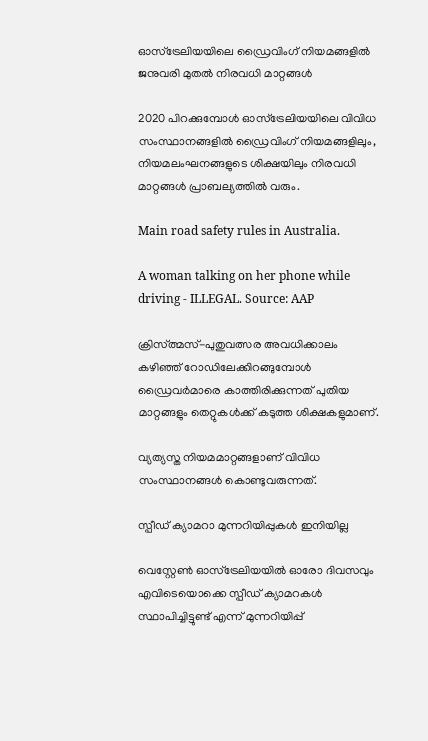ഓസ്‌ട്രേലിയയിലെ ഡ്രൈവിംഗ് നിയമങ്ങളില്‍ ജനുവരി മുതല്‍ നിരവധി മാറ്റങ്ങള്‍

2020 പിറക്കുമ്പോള്‍ ഓസ്‌ട്രേലിയയിലെ വിവിധ സംസ്ഥാനങ്ങളില്‍ ഡ്രൈവിംഗ് നിയമങ്ങളിലും, നിയമലംഘനങ്ങളുടെ ശിക്ഷയിലും നിരവധി മാറ്റങ്ങള്‍ പ്രാബല്യത്തില്‍ വരും.

Main road safety rules in Australia.

A woman talking on her phone while driving - ILLEGAL. Source: AAP

ക്രിസ്ത്മസ്-പുതുവത്സര അവധിക്കാലം കഴിഞ്ഞ് റോഡിലേക്കിറങ്ങുമ്പോള്‍ ഡ്രൈവര്‍മാരെ കാത്തിരിക്കുന്നത് പുതിയ മാറ്റങ്ങളും തെറ്റുകള്‍ക്ക് കടുത്ത ശിക്ഷകളുമാണ്.

വ്യത്യസ്ത നിയമമാറ്റങ്ങളാണ് വിവിധ സംസ്ഥാനങ്ങള്‍ കൊണ്ടുവരുന്നത്.

സ്പീഡ് ക്യാമറാ മുന്നറിയിപ്പുകള്‍ ഇനിയില്ല

വെസ്റ്റേണ്‍ ഓസ്‌ട്രേലിയയില്‍ ഓരോ ദിവസവും എവിടെയൊക്കെ സ്പീഡ് ക്യാമറകള്‍ സ്ഥാപിച്ചിട്ടുണ്ട് എന്ന് മുന്നറിയിപ്പ്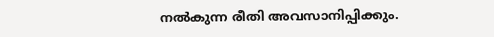നല്‍കുന്ന രീതി അവസാനിപ്പിക്കും.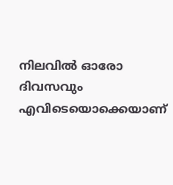നിലവില്‍ ഓരോ ദിവസവും എവിടെയൊക്കെയാണ്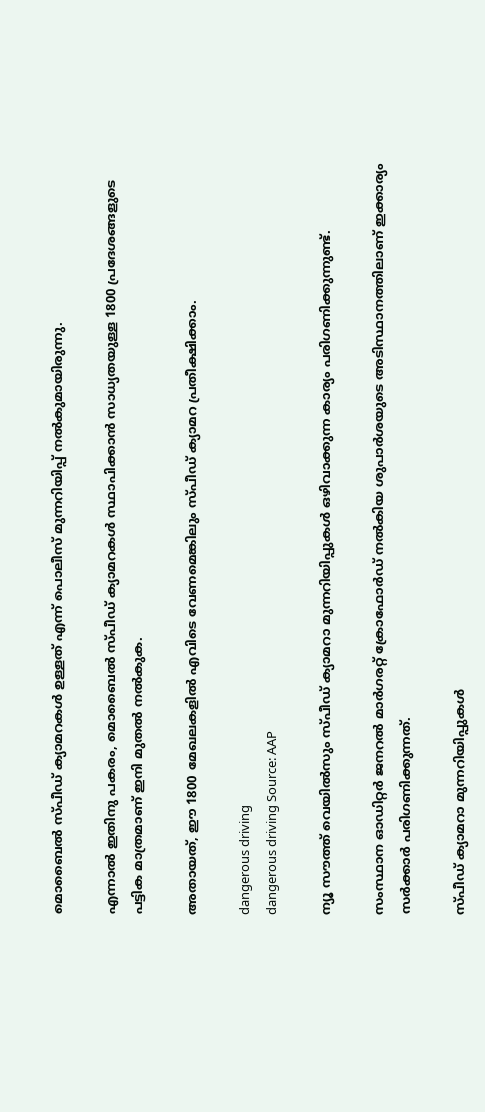മൊബൈല്‍ സ്പീഡ് ക്യാമറകള്‍ ഉള്ളത് എന്ന് പൊലീസ് മുന്നറിയിപ്പ് നല്‍കുമായിരുന്നു.

എന്നാല്‍ ഇതിനു പകരം, മൊബൈല്‍ സ്പീഡ് ക്യാമറകള്‍ സ്ഥാപിക്കാന്‍ സാധ്യതയുള്ള 1800 പ്രദേശങ്ങളുടെ പട്ടിക മാത്രമാണ് ഇനി മുതല്‍ നല്‍കുക.

അതായത്, ഈ 1800 മേഖലകളില്‍ എവിടെ വേണമെങ്കിലും സ്പീഡ് ക്യാമറ പ്രതീക്ഷിക്കാം.

dangerous driving
dangerous driving Source: AAP

ന്യൂ സൗത്ത് വെയില്‍സും സ്പീഡ് ക്യാമറാ മുന്നറിയിപ്പുകള്‍ ഒഴിവാക്കുന്ന കാര്യം പരിഗണിക്കുന്നുണ്ട്.

സംസ്ഥാന ഓഡിറ്റര്‍ ജനറല്‍ മാര്‍ഗരറ്റ് ക്രോഫോര്‍ഡ് നല്‍കിയ ശുപാര്‍ശയുടെ അടിസ്ഥാനത്തിലാണ് ഇക്കാര്യം സര്‍ക്കാര്‍ പരിഗണിക്കുന്നത്.

സ്പീഡ് ക്യാമറാ മുന്നറിയിപ്പുകള്‍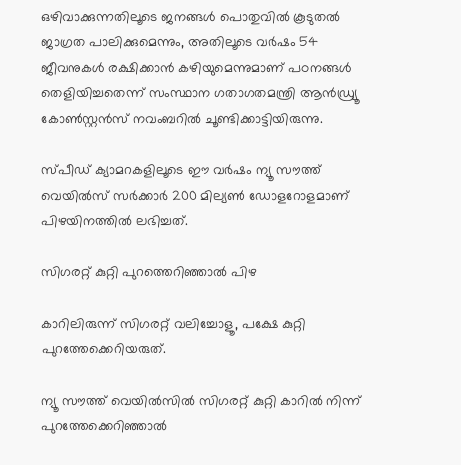ഒഴിവാക്കുന്നതിലൂടെ ജനങ്ങള്‍ പൊതുവില്‍ കൂടുതല്‍ ജാഗ്രത പാലിക്കുമെന്നും, അതിലൂടെ വര്‍ഷം 54 ജീവനുകള്‍ രക്ഷിക്കാന്‍ കഴിയുമെന്നുമാണ് പഠനങ്ങള്‍ തെളിയിച്ചതെന്ന് സംസ്ഥാന ഗതാഗതമന്ത്രി ആന്‍ഡ്ര്യൂ കോണ്‍സ്റ്റന്‍സ് നവംബറില്‍ ചൂണ്ടിക്കാട്ടിയിരുന്നു.

സ്പീഡ് ക്യാമറകളിലൂടെ ഈ വര്‍ഷം ന്യൂ സൗത്ത് വെയില്‍സ് സര്‍ക്കാര്‍ 200 മില്യണ്‍ ഡോളറോളമാണ് പിഴയിനത്തില്‍ ലഭിച്ചത്.

സിഗരറ്റ് കുറ്റി പുറത്തെറിഞ്ഞാല്‍ പിഴ

കാറിലിരുന്ന് സിഗരറ്റ് വലിച്ചോളൂ, പക്ഷേ കുറ്റി പുറത്തേക്കെറിയരുത്.

ന്യൂ സൗത്ത് വെയില്‍സില്‍ സിഗരറ്റ് കുറ്റി കാറില്‍ നിന്ന് പുറത്തേക്കെറിഞ്ഞാല്‍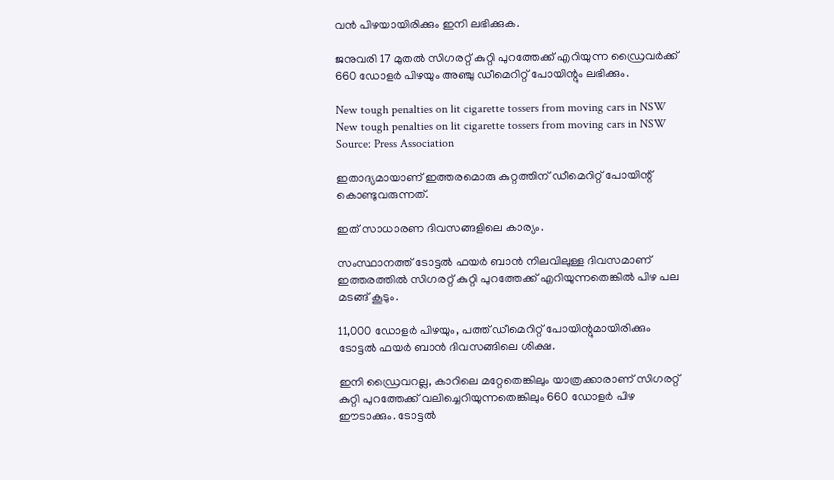വന്‍ പിഴയായിരിക്കും ഇനി ലഭിക്കുക.

ജനുവരി 17 മുതല്‍ സിഗരറ്റ് കുറ്റി പുറത്തേക്ക് എറിയുന്ന ഡ്രൈവര്‍ക്ക് 660 ഡോളര്‍ പിഴയും അഞ്ചു ഡീമെറിറ്റ് പോയിന്റും ലഭിക്കും.

New tough penalties on lit cigarette tossers from moving cars in NSW
New tough penalties on lit cigarette tossers from moving cars in NSW Source: Press Association

ഇതാദ്യമായാണ് ഇത്തരമൊരു കുറ്റത്തിന് ഡീമെറിറ്റ് പോയിന്റ് കൊണ്ടുവരുന്നത്.

ഇത് സാധാരണ ദിവസങ്ങളിലെ കാര്യം.

സംസ്ഥാനത്ത് ടോട്ടല്‍ ഫയര്‍ ബാന്‍ നിലവിലുള്ള ദിവസമാണ് ഇത്തരത്തില്‍ സിഗരറ്റ് കുറ്റി പുറത്തേക്ക് എറിയുന്നതെങ്കില്‍ പിഴ പല മടങ്ങ് കൂടും.

11,000 ഡോളര്‍ പിഴയും, പത്ത് ഡീമെറിറ്റ് പോയിന്റുമായിരിക്കും ടോട്ടല്‍ ഫയര്‍ ബാന്‍ ദിവസങ്ങിലെ ശിക്ഷ.

ഇനി ഡ്രൈവറല്ല, കാറിലെ മറ്റേതെങ്കിലും യാത്രക്കാരാണ് സിഗരറ്റ് കുറ്റി പുറത്തേക്ക് വലിച്ചെറിയുന്നതെങ്കിലും 660 ഡോളര്‍ പിഴ ഈടാക്കും. ടോട്ടല്‍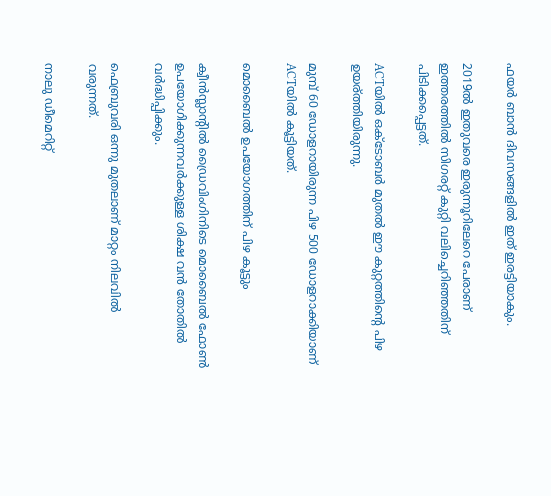ഫയര്‍ ബാന്‍ ദിവസങ്ങളില്‍ ഇത് ഇരട്ടിയാകും.

2019ല്‍ ഇതുവരെ ഇരുന്നൂറിലേറെ പേരാണ് ഇത്തരത്തില്‍ സിഗരറ്റ് കുറ്റി വലിച്ചെറിഞ്ഞതിന് പിടിക്കപ്പെട്ടത്.

ACTയില്‍ ഒക്ടോബര്‍ മുതല്‍ ഈ കുറ്റത്തിന്റെ പിഴ ഉയര്ത്തിയിരുന്നു.

മുമ്പ് 60 ഡോളറായിരുന്ന പിഴ 500 ഡോളറാക്കിയാണ് ACTയില്‍ കൂട്ടിയത്.

മൊബൈല്‍ ഉപയോഗത്തിന് പിഴ കൂട്ടും

ക്വീന്‍സ്ലാന്റില്‍ ഡ്രൈവിംഗിനിടെ മൊബൈല്‍ ഫോണ്‍ ഉപയോഗിക്കുന്നവര്‍ക്കുള്ള ശിക്ഷ വന്‍ തോതില്‍ വര്‍ദ്ധിപ്പിക്കും.

ഫെബ്രുവരി ഒന്നു മുതലാണ് മാറ്റം നിലവില്‍ വരുന്നത്.

നാലു ഡീമെറിറ്റ്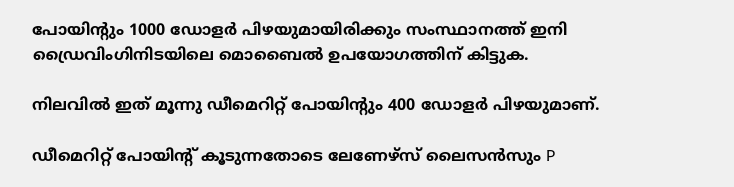പോയിന്റും 1000 ഡോളര്‍ പിഴയുമായിരിക്കും സംസ്ഥാനത്ത് ഇനി ഡ്രൈവിംഗിനിടയിലെ മൊബൈല്‍ ഉപയോഗത്തിന് കിട്ടുക.

നിലവില്‍ ഇത് മൂന്നു ഡീമെറിറ്റ് പോയിന്റും 400 ഡോളര്‍ പിഴയുമാണ്.

ഡീമെറിറ്റ് പോയിന്റ് കൂടുന്നതോടെ ലേണേഴ്‌സ് ലൈസന്‍സും P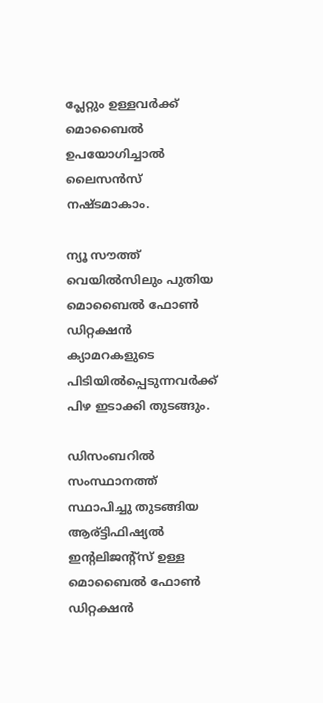പ്ലേറ്റും ഉള്ളവര്‍ക്ക് മൊബൈല്‍ ഉപയോഗിച്ചാല്‍ ലൈസന്‍സ് നഷ്ടമാകാം.

ന്യൂ സൗത്ത് വെയില്‍സിലും പുതിയ മൊബൈല്‍ ഫോണ്‍ ഡിറ്റക്ഷന്‍ ക്യാമറകളുടെ പിടിയില്‍പ്പെടുന്നവര്‍ക്ക് പിഴ ഇടാക്കി തുടങ്ങും.

ഡിസംബറില്‍ സംസ്ഥാനത്ത് സ്ഥാപിച്ചു തുടങ്ങിയ ആര്ട്ടിഫിഷ്യല്‍ ഇന്റലിജന്റ്‌സ് ഉള്ള മൊബൈല്‍ ഫോണ്‍ ഡിറ്റക്ഷന്‍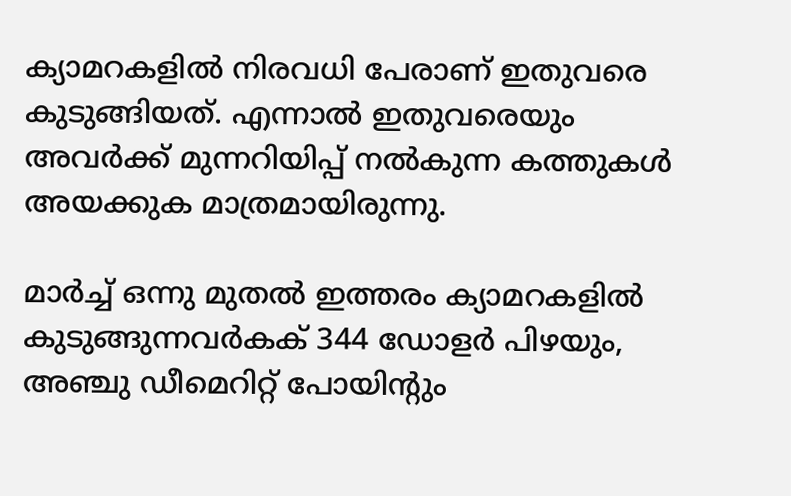ക്യാമറകളില്‍ നിരവധി പേരാണ് ഇതുവരെ കുടുങ്ങിയത്. എന്നാല്‍ ഇതുവരെയും അവര്‍ക്ക് മുന്നറിയിപ്പ് നല്‍കുന്ന കത്തുകള്‍ അയക്കുക മാത്രമായിരുന്നു.

മാര്‍ച്ച് ഒന്നു മുതല്‍ ഇത്തരം ക്യാമറകളില്‍ കുടുങ്ങുന്നവര്‍കക് 344 ഡോളര്‍ പിഴയും, അഞ്ചു ഡീമെറിറ്റ് പോയിന്റും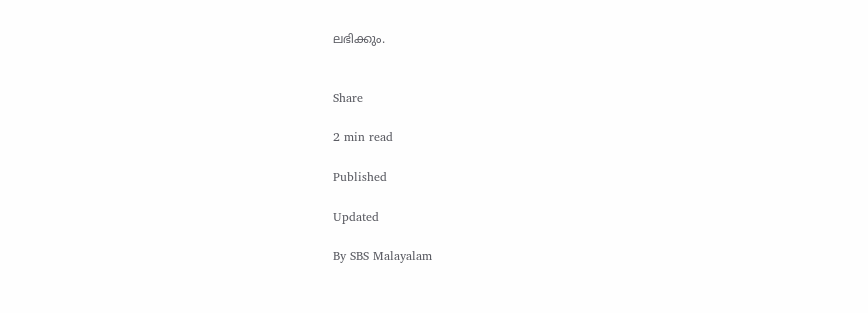ലഭിക്കും.


Share

2 min read

Published

Updated

By SBS Malayalam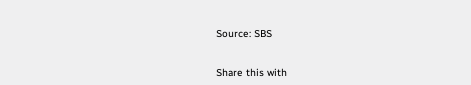Source: SBS


Share this with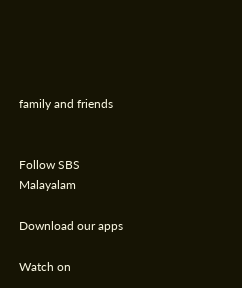family and friends


Follow SBS Malayalam

Download our apps

Watch on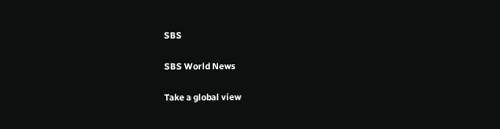SBS

SBS World News

Take a global view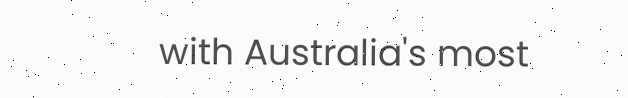with Australia's most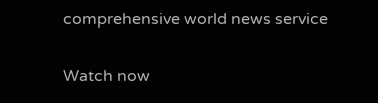comprehensive world news service

Watch now